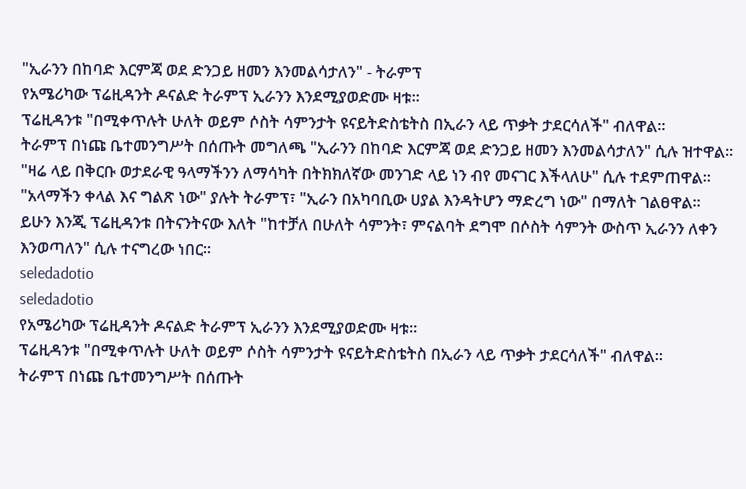"ኢራንን በከባድ እርምጃ ወደ ድንጋይ ዘመን እንመልሳታለን" - ትራምፕ
የአሜሪካው ፕሬዚዳንት ዶናልድ ትራምፕ ኢራንን እንደሚያወድሙ ዛቱ።
ፕሬዚዳንቱ "በሚቀጥሉት ሁለት ወይም ሶስት ሳምንታት ዩናይትድስቴትስ በኢራን ላይ ጥቃት ታደርሳለች" ብለዋል።
ትራምፕ በነጩ ቤተመንግሥት በሰጡት መግለጫ "ኢራንን በከባድ እርምጃ ወደ ድንጋይ ዘመን እንመልሳታለን" ሲሉ ዝተዋል።
"ዛሬ ላይ በቅርቡ ወታደራዊ ዓላማችንን ለማሳካት በትክክለኛው መንገድ ላይ ነን ብየ መናገር እችላለሁ" ሲሉ ተደምጠዋል።
"አላማችን ቀላል እና ግልጽ ነው" ያሉት ትራምፕ፣ "ኢራን በአካባቢው ሀያል እንዳትሆን ማድረግ ነው" በማለት ገልፀዋል።
ይሁን እንጂ ፕሬዚዳንቱ በትናንትናው እለት "ከተቻለ በሁለት ሳምንት፣ ምናልባት ደግሞ በሶስት ሳምንት ውስጥ ኢራንን ለቀን እንወጣለን" ሲሉ ተናግረው ነበር።
seledadotio
seledadotio
የአሜሪካው ፕሬዚዳንት ዶናልድ ትራምፕ ኢራንን እንደሚያወድሙ ዛቱ።
ፕሬዚዳንቱ "በሚቀጥሉት ሁለት ወይም ሶስት ሳምንታት ዩናይትድስቴትስ በኢራን ላይ ጥቃት ታደርሳለች" ብለዋል።
ትራምፕ በነጩ ቤተመንግሥት በሰጡት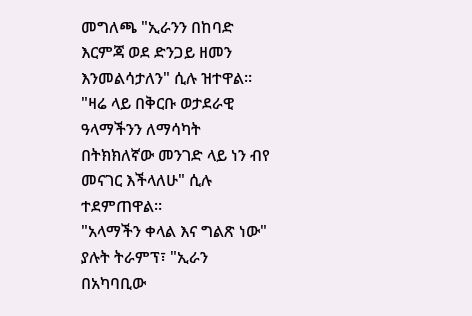መግለጫ "ኢራንን በከባድ እርምጃ ወደ ድንጋይ ዘመን እንመልሳታለን" ሲሉ ዝተዋል።
"ዛሬ ላይ በቅርቡ ወታደራዊ ዓላማችንን ለማሳካት በትክክለኛው መንገድ ላይ ነን ብየ መናገር እችላለሁ" ሲሉ ተደምጠዋል።
"አላማችን ቀላል እና ግልጽ ነው" ያሉት ትራምፕ፣ "ኢራን በአካባቢው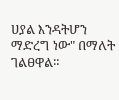ሀያል እንዳትሆን ማድረግ ነው" በማለት ገልፀዋል።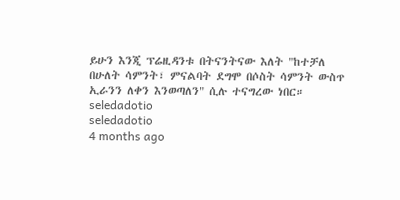ይሁን እንጂ ፕሬዚዳንቱ በትናንትናው እለት "ከተቻለ በሁለት ሳምንት፣ ምናልባት ደግሞ በሶስት ሳምንት ውስጥ ኢራንን ለቀን እንወጣለን" ሲሉ ተናግረው ነበር።
seledadotio
seledadotio
4 months ago